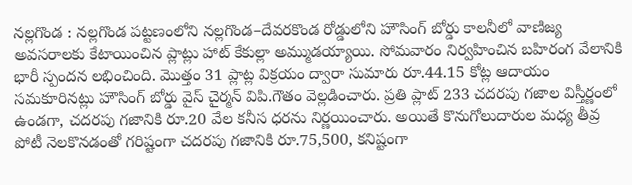నల్లగొండ : నల్లగొండ పట్టణంలోని నల్లగొండ–దేవరకొండ రోడ్డులోని హౌసింగ్ బోర్డు కాలనీలో వాణిజ్య అవసరాలకు కేటాయించిన ప్లాట్లు హాట్ కేకుల్లా అమ్ముడయ్యాయి. సోమవారం నిర్వహించిన బహిరంగ వేలానికి భారీ స్పందన లభించింది. మొత్తం 31 ప్లాట్ల విక్రయం ద్వారా సుమారు రూ.44.15 కోట్ల ఆదాయం సమకూరినట్లు హౌసింగ్ బోర్డు వైస్ చైర్మన్ విపి.గౌతం వెల్లడించారు. ప్రతి ప్లాట్ 233 చదరపు గజాల విస్తీర్ణంలో ఉండగా, చదరపు గజానికి రూ.20 వేల కనీస ధరను నిర్ణయించారు. అయితే కొనుగోలుదారుల మధ్య తీవ్ర పోటీ నెలకొనడంతో గరిష్టంగా చదరపు గజానికి రూ.75,500, కనిష్టంగా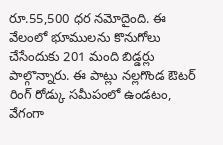రూ.55,500 ధర నమోదైంది. ఈ వేలంలో భూములను కొనుగోలు చేసేందుకు 201 మంది బిడ్డర్లు పాల్గొన్నారు. ఈ పాట్లు నల్లగొండ ఔటర్ రింగ్ రోడ్కు సమీపంలో ఉండటం, వేగంగా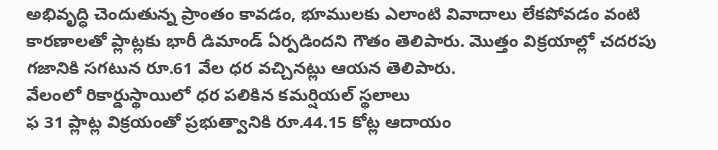అభివృద్ధి చెందుతున్న ప్రాంతం కావడం, భూములకు ఎలాంటి వివాదాలు లేకపోవడం వంటి కారణాలతో ప్లాట్లకు భారీ డిమాండ్ ఏర్పడిందని గౌతం తెలిపారు. మొత్తం విక్రయాల్లో చదరపు గజానికి సగటున రూ.61 వేల ధర వచ్చినట్లు ఆయన తెలిపారు.
వేలంలో రికార్డుస్థాయిలో ధర పలికిన కమర్షియల్ స్థలాలు
ఫ 31 ప్లాట్ల విక్రయంతో ప్రభుత్వానికి రూ.44.15 కోట్ల ఆదాయం